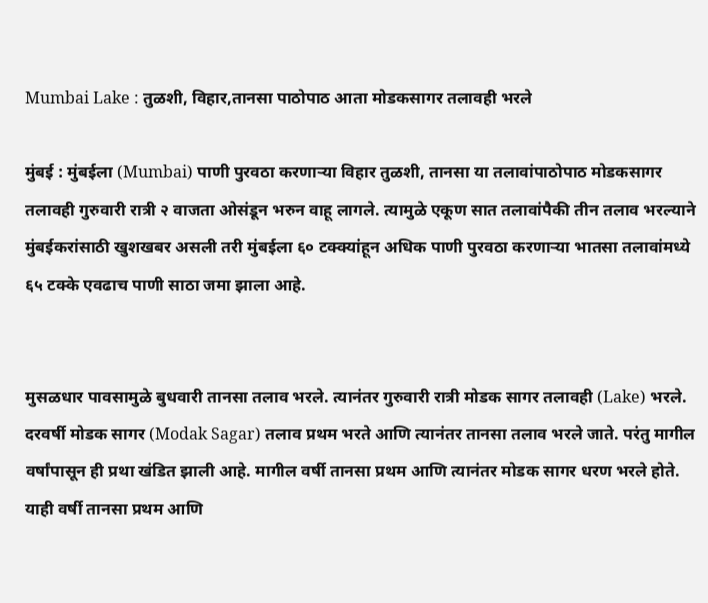Mumbai Lake : तुळशी, विहार,तानसा पाठोपाठ आता मोडकसागर तलावही भरले

मुंबई : मुंबईला (Mumbai) पाणी पुरवठा करणार्‍या विहार तुळशी, तानसा या तलावांपाठोपाठ मोडकसागर तलावही गुरुवारी रात्री २ वाजता ओसंडून भरुन वाहू लागले. त्यामुळे एकूण सात तलावांपैकी तीन तलाव भरल्याने मुंबईकरांसाठी खुशखबर असली तरी मुंबईला ६० टक्क्यांहून अधिक पाणी पुरवठा करणार्‍या भातसा तलावांमध्ये ६५ टक्के एवढाच पाणी साठा जमा झाला आहे.


मुसळधार पावसामुळे बुधवारी तानसा तलाव भरले. त्यानंतर गुरुवारी रात्री मोडक सागर तलावही (Lake) भरले. दरवर्षी मोडक सागर (Modak Sagar) तलाव प्रथम भरते आणि त्यानंतर तानसा तलाव भरले जाते. परंतु मागील वर्षांपासून ही प्रथा खंडित झाली आहे. मागील वर्षी तानसा प्रथम आणि त्यानंतर मोडक सागर धरण भरले होते. याही वर्षी तानसा प्रथम आणि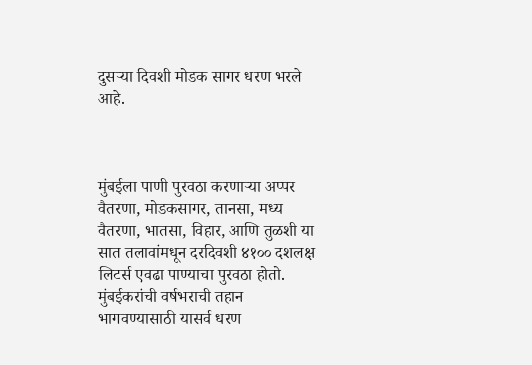दुसऱ्या दिवशी मोडक सागर धरण भरले आहे.



मुंबईला पाणी पुरवठा करणार्‍या अप्पर वैतरणा, मोडकसागर, तानसा, मध्य वैतरणा, भातसा, विहार, आणि तुळशी या सात तलावांमधून दरदिवशी ४१०० दशलक्ष लिटर्स एवढा पाण्याचा पुरवठा होतो. मुंबईकरांची वर्षभराची तहान भागवण्यासाठी यासर्व धरण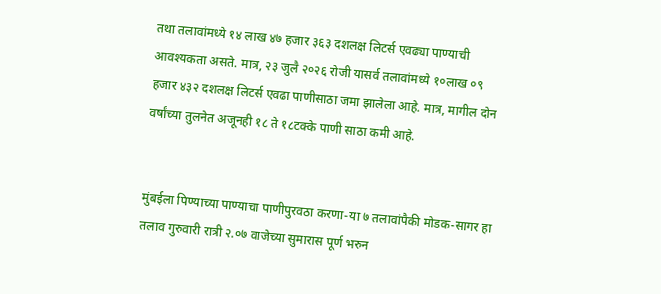तथा तलावांमध्ये १४ लाख ४७ हजार ३६३ दशलक्ष लिटर्स एवढ्या पाण्याची आवश्यकता असते. मात्र, २३ जुलै २०२६ रोजी यासर्व तलावांमध्ये १०लाख ०९ हजार ४३२ दशलक्ष लिटर्स एवढा पाणीसाठा जमा झालेला आहे. मात्र, मागील दोन वर्षांच्या तुलनेत अजूनही १८ ते १८टक्के पाणी साठा कमी आहे.


मुंबईला पिण्याच्या पाण्याचा पाणीपुरवठा करणा-या ७ तलावांपैकी मोडक-सागर हा तलाव गुरुवारी रात्री २.०७ वाजेच्या सुमारास पूर्ण भरुन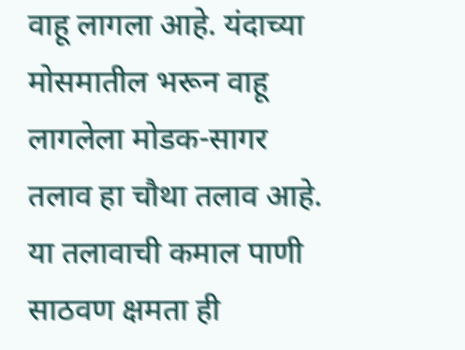वाहू लागला आहे. यंदाच्‍या मोसमातील भरून वाहू लागलेला मोडक-सागर तलाव हा चौथा तलाव आहे. या तलावाची कमाल पाणी साठवण क्षमता ही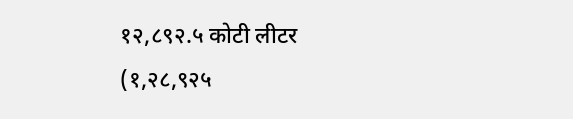१२,८९२.५ कोटी लीटर (१,२८,९२५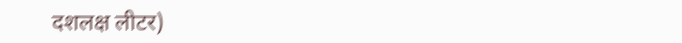दशलक्ष लीटर)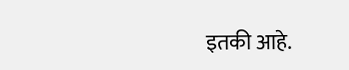इतकी आहे.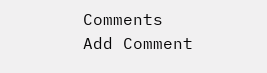Comments
Add Comment